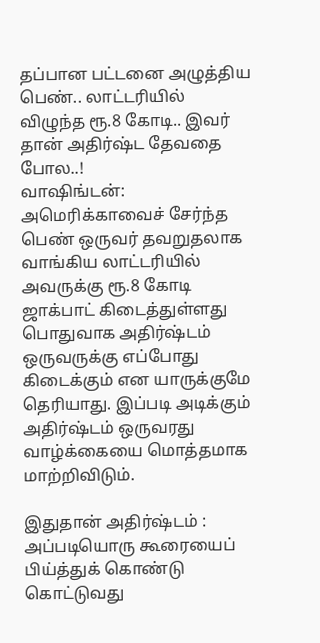தப்பான பட்டனை அழுத்திய பெண்.. லாட்டரியில் விழுந்த ரூ.8 கோடி.. இவர் தான் அதிர்ஷ்ட தேவதை போல..!
வாஷிங்டன்: அமெரிக்காவைச் சேர்ந்த பெண் ஒருவர் தவறுதலாக வாங்கிய லாட்டரியில் அவருக்கு ரூ.8 கோடி ஜாக்பாட் கிடைத்துள்ளது
பொதுவாக அதிர்ஷ்டம் ஒருவருக்கு எப்போது கிடைக்கும் என யாருக்குமே தெரியாது. இப்படி அடிக்கும் அதிர்ஷ்டம் ஒருவரது வாழ்க்கையை மொத்தமாக மாற்றிவிடும்.

இதுதான் அதிர்ஷ்டம் : அப்படியொரு கூரையைப் பிய்த்துக் கொண்டு கொட்டுவது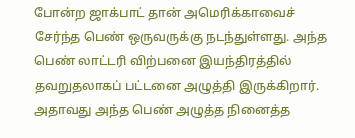போன்ற ஜாக்பாட் தான் அமெரிக்காவைச் சேர்ந்த பெண் ஒருவருக்கு நடந்துள்ளது. அந்த பெண் லாட்டரி விற்பனை இயந்திரத்தில் தவறுதலாகப் பட்டனை அழுத்தி இருக்கிறார். அதாவது அந்த பெண் அழுத்த நினைத்த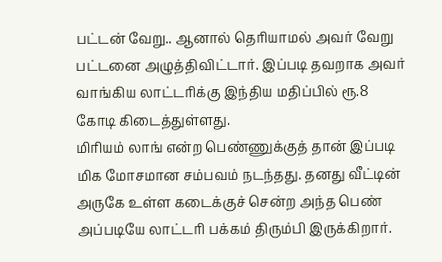பட்டன் வேறு.. ஆனால் தெரியாமல் அவர் வேறு பட்டனை அழுத்திவிட்டார். இப்படி தவறாக அவர் வாங்கிய லாட்டரிக்கு இந்திய மதிப்பில் ரூ.8 கோடி கிடைத்துள்ளது.
மிரியம் லாங் என்ற பெண்ணுக்குத் தான் இப்படி மிக மோசமான சம்பவம் நடந்தது. தனது வீட்டின் அருகே உள்ள கடைக்குச் சென்ற அந்த பெண் அப்படியே லாட்டரி பக்கம் திரும்பி இருக்கிறார்.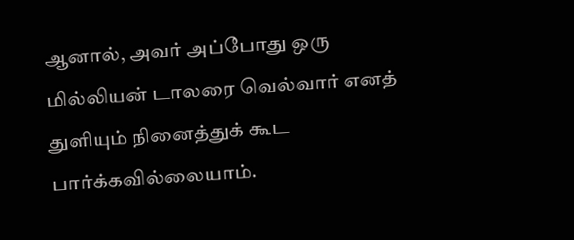ஆனால், அவர் அப்போது ஒரு மில்லியன் டாலரை வெல்வார் எனத் துளியும் நினைத்துக் கூட பார்க்கவில்லையாம்.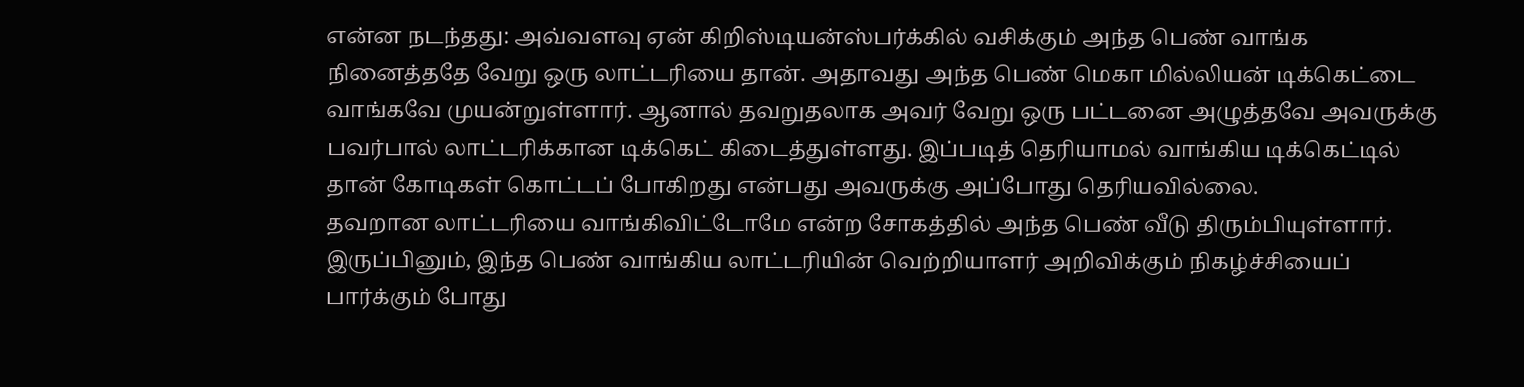என்ன நடந்தது: அவ்வளவு ஏன் கிறிஸ்டியன்ஸ்பர்க்கில் வசிக்கும் அந்த பெண் வாங்க நினைத்ததே வேறு ஒரு லாட்டரியை தான். அதாவது அந்த பெண் மெகா மில்லியன் டிக்கெட்டை வாங்கவே முயன்றுள்ளார். ஆனால் தவறுதலாக அவர் வேறு ஒரு பட்டனை அழுத்தவே அவருக்கு பவர்பால் லாட்டரிக்கான டிக்கெட் கிடைத்துள்ளது. இப்படித் தெரியாமல் வாங்கிய டிக்கெட்டில் தான் கோடிகள் கொட்டப் போகிறது என்பது அவருக்கு அப்போது தெரியவில்லை.
தவறான லாட்டரியை வாங்கிவிட்டோமே என்ற சோகத்தில் அந்த பெண் வீடு திரும்பியுள்ளார். இருப்பினும், இந்த பெண் வாங்கிய லாட்டரியின் வெற்றியாளர் அறிவிக்கும் நிகழ்ச்சியைப் பார்க்கும் போது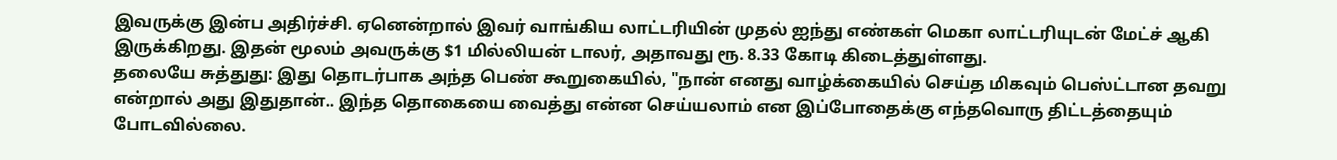இவருக்கு இன்ப அதிர்ச்சி. ஏனென்றால் இவர் வாங்கிய லாட்டரியின் முதல் ஐந்து எண்கள் மெகா லாட்டரியுடன் மேட்ச் ஆகி இருக்கிறது. இதன் மூலம் அவருக்கு $1 மில்லியன் டாலர், அதாவது ரூ. 8.33 கோடி கிடைத்துள்ளது.
தலையே சுத்துது: இது தொடர்பாக அந்த பெண் கூறுகையில், "நான் எனது வாழ்க்கையில் செய்த மிகவும் பெஸ்ட்டான தவறு என்றால் அது இதுதான்.. இந்த தொகையை வைத்து என்ன செய்யலாம் என இப்போதைக்கு எந்தவொரு திட்டத்தையும் போடவில்லை.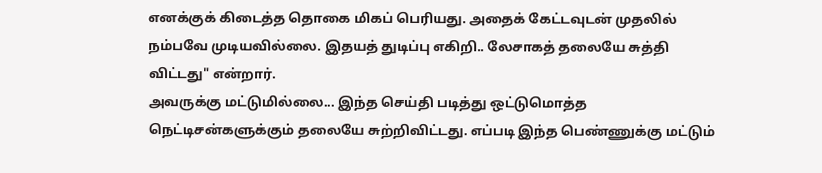எனக்குக் கிடைத்த தொகை மிகப் பெரியது. அதைக் கேட்டவுடன் முதலில் நம்பவே முடியவில்லை. இதயத் துடிப்பு எகிறி.. லேசாகத் தலையே சுத்தி விட்டது" என்றார்.
அவருக்கு மட்டுமில்லை... இந்த செய்தி படித்து ஒட்டுமொத்த நெட்டிசன்களுக்கும் தலையே சுற்றிவிட்டது. எப்படி இந்த பெண்ணுக்கு மட்டும்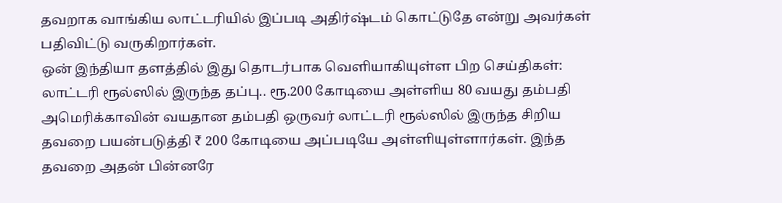தவறாக வாங்கிய லாட்டரியில் இப்படி அதிர்ஷ்டம் கொட்டுதே என்று அவர்கள் பதிவிட்டு வருகிறார்கள்.
ஒன் இந்தியா தளத்தில் இது தொடர்பாக வெளியாகியுள்ள பிற செய்திகள்:
லாட்டரி ரூல்ஸில் இருந்த தப்பு.. ரூ.200 கோடியை அள்ளிய 80 வயது தம்பதி
அமெரிக்காவின் வயதான தம்பதி ஒருவர் லாட்டரி ரூல்ஸில் இருந்த சிறிய தவறை பயன்படுத்தி ₹ 200 கோடியை அப்படியே அள்ளியுள்ளார்கள். இந்த தவறை அதன் பின்னரே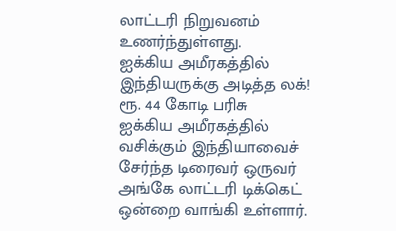லாட்டரி நிறுவனம் உணர்ந்துள்ளது.
ஐக்கிய அமீரகத்தில் இந்தியருக்கு அடித்த லக்! ரூ. 44 கோடி பரிசு
ஐக்கிய அமீரகத்தில் வசிக்கும் இந்தியாவைச் சேர்ந்த டிரைவர் ஒருவர் அங்கே லாட்டரி டிக்கெட் ஒன்றை வாங்கி உள்ளார்.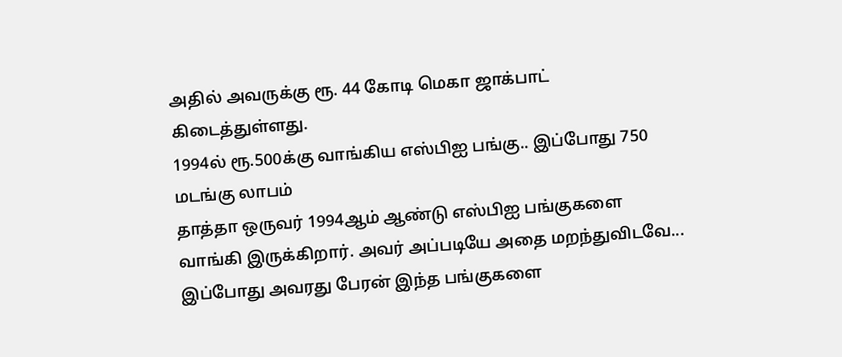அதில் அவருக்கு ரூ. 44 கோடி மெகா ஜாக்பாட் கிடைத்துள்ளது.
1994ல் ரூ.500க்கு வாங்கிய எஸ்பிஐ பங்கு.. இப்போது 750 மடங்கு லாபம்
தாத்தா ஒருவர் 1994ஆம் ஆண்டு எஸ்பிஐ பங்குகளை வாங்கி இருக்கிறார். அவர் அப்படியே அதை மறந்துவிடவே... இப்போது அவரது பேரன் இந்த பங்குகளை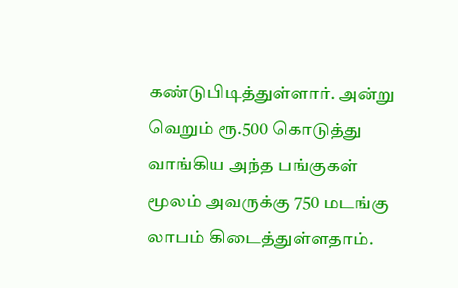கண்டுபிடித்துள்ளார். அன்று வெறும் ரூ.500 கொடுத்து வாங்கிய அந்த பங்குகள் மூலம் அவருக்கு 750 மடங்கு லாபம் கிடைத்துள்ளதாம்.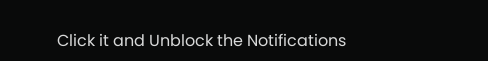Click it and Unblock the Notifications